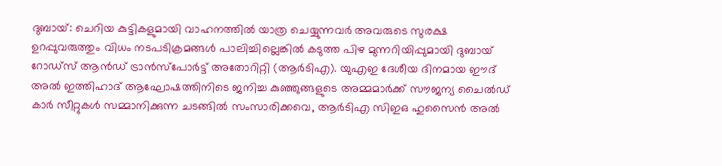ദുബായ്: ചെറിയ കുട്ടികളുമായി വാഹനത്തില്‍ യാത്ര ചെയ്യുന്നവര്‍ അവരുടെ സുരക്ഷ ഉറപ്പുവരുത്തും വിധം നടപടിക്രമങ്ങള്‍ പാലിച്ചില്ലെങ്കില്‍ കടുത്ത പിഴ മുന്നറിയിപ്പുമായി ദുബായ് റോഡ്സ് ആന്‍ഡ് ട്രാന്‍സ്പോര്‍ട്ട് അതോറിറ്റി (ആര്‍ടിഎ). യുഎഇ ദേശീയ ദിനമായ ഈദ് അല്‍ ഇത്തിഹാദ് ആഘോഷത്തിനിടെ ജനിച്ച കുഞ്ഞുങ്ങളുടെ അമ്മമാര്‍ക്ക് സൗജന്യ ചൈല്‍ഡ് കാര്‍ സീറ്റുകള്‍ സമ്മാനിക്കുന്ന ചടങ്ങില്‍ സംസാരിക്കവെ, ആര്‍ടിഎ സിഇഒ ഹുസൈന്‍ അല്‍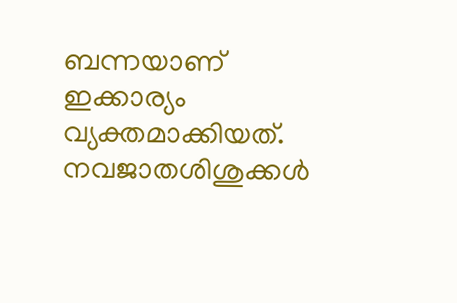ബന്നയാണ് ഇക്കാര്യം വ്യക്തമാക്കിയത്. നവജാതശിശുക്കള്‍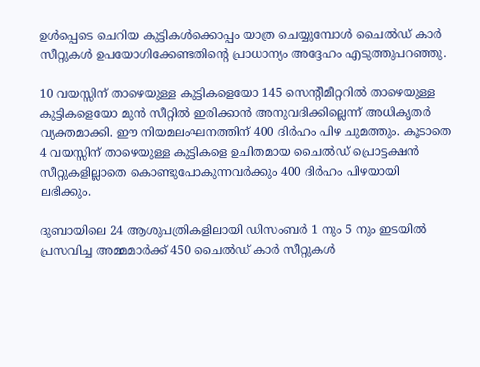ഉള്‍പ്പെടെ ചെറിയ കുട്ടികള്‍ക്കൊപ്പം യാത്ര ചെയ്യുമ്പോള്‍ ചൈല്‍ഡ് കാര്‍ സീറ്റുകള്‍ ഉപയോഗിക്കേണ്ടതിന്റെ പ്രാധാന്യം അദ്ദേഹം എടുത്തുപറഞ്ഞു.

10 വയസ്സിന് താഴെയുള്ള കുട്ടികളെയോ 145 സെന്‍റീമീറ്ററില്‍ താഴെയുള്ള കുട്ടികളെയോ മുന്‍ സീറ്റില്‍ ഇരിക്കാന്‍ അനുവദിക്കില്ലെന്ന് അധികൃതർ വ്യക്തമാക്കി. ഈ നിയമലംഘനത്തിന് 400 ദിര്‍ഹം പിഴ ചുമത്തും. കൂടാതെ 4 വയസ്സിന് താഴെയുള്ള കുട്ടികളെ ഉചിതമായ ചൈല്‍ഡ് പ്രൊട്ടക്ഷന്‍ സീറ്റുകളില്ലാതെ കൊണ്ടുപോകുന്നവര്‍ക്കും 400 ദിര്‍ഹം പിഴയായി ലഭിക്കും.

ദുബായിലെ 24 ആശുപത്രികളിലായി ഡിസംബര്‍ 1 നും 5 നും ഇടയില്‍ പ്രസവിച്ച അമ്മമാര്‍ക്ക് 450 ചൈല്‍ഡ് കാര്‍ സീറ്റുകള്‍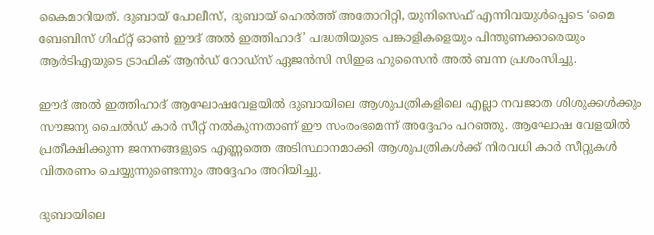കൈമാറിയത്. ദുബായ് പോലീസ്, ദുബായ് ഹെല്‍ത്ത് അതോറിറ്റി, യുനിസെഫ് എന്നിവയുള്‍പ്പെടെ ‘മൈ ബേബിസ് ഗിഫ്റ്റ് ഓണ്‍ ഈദ് അല്‍ ഇത്തിഹാദ്’ പദ്ധതിയുടെ പങ്കാളികളെയും പിന്തുണക്കാരെയും ആര്‍ടിഎയുടെ ട്രാഫിക് ആന്‍ഡ് റോഡ്‌സ് ഏജന്‍സി സിഇഒ ഹുസൈന്‍ അല്‍ ബന്ന പ്രശംസിച്ചു.

ഈദ് അല്‍ ഇത്തിഹാദ് ആഘോഷവേളയില്‍ ദുബായിലെ ആശുപത്രികളിലെ എല്ലാ നവജാത ശിശുക്കള്‍ക്കും സൗജന്യ ചൈല്‍ഡ് കാര്‍ സീറ്റ് നല്‍കുന്നതാണ് ഈ സംരംഭമെന്ന് അദ്ദേഹം പറഞ്ഞു. ആഘോഷ വേളയില്‍ പ്രതീക്ഷിക്കുന്ന ജനനങ്ങളുടെ എണ്ണത്തെ അടിസ്ഥാനമാക്കി ആശുപത്രികള്‍ക്ക് നിരവധി കാര്‍ സീറ്റുകള്‍ വിതരണം ചെയ്യുന്നുണ്ടെന്നും അദ്ദേഹം അറിയിച്ചു.

ദുബായിലെ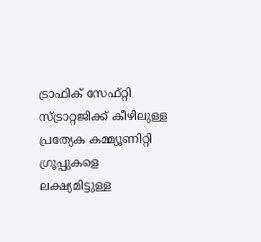ട്രാഫിക് സേഫ്റ്റി സ്ട്രാറ്റജിക്ക് കീഴിലുള്ള പ്രത്യേക കമ്മ്യൂണിറ്റി ഗ്രൂപ്പുകളെ ലക്ഷ്യമിട്ടുള്ള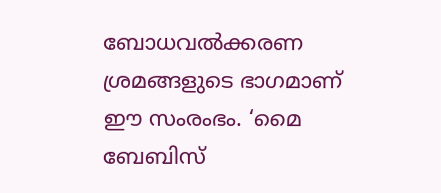ബോധവല്‍ക്കരണ ശ്രമങ്ങളുടെ ഭാഗമാണ് ഈ സംരംഭം. ‘മൈ ബേബിസ്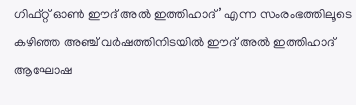ഗിഫ്റ്റ് ഓണ്‍ ഈദ് അല്‍ ഇത്തിഹാദ്’ എന്ന സംരംഭത്തിലൂടെ കഴിഞ്ഞ അഞ്ച് വര്‍ഷത്തിനിടയില്‍ ഈദ് അല്‍ ഇത്തിഹാദ് ആഘോഷ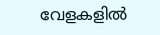വേളകളില്‍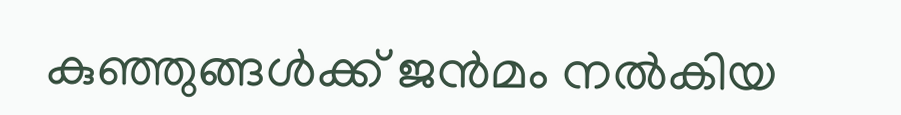കുഞ്ഞുങ്ങള്‍ക്ക് ജന്‍മം നല്‍കിയ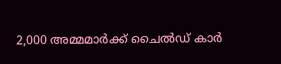2,000 അമ്മമാര്‍ക്ക് ചൈല്‍ഡ് കാര്‍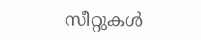സീറ്റുകള്‍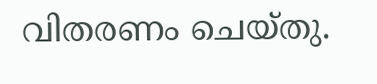വിതരണം ചെയ്തു.